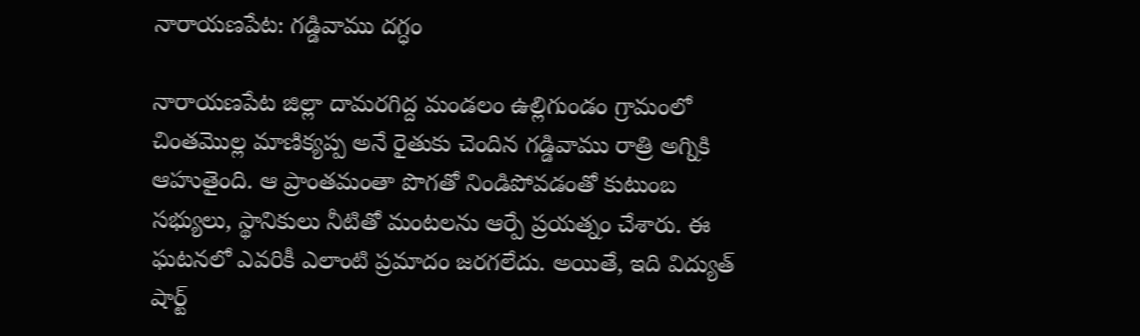నారాయణపేట: గడ్డివాము దగ్ధం

నారాయణపేట జిల్లా దామరగిద్ద మండలం ఉల్లిగుండం గ్రామంలో చింతమొల్ల మాణిక్యప్ప అనే రైతుకు చెందిన గడ్డివాము రాత్రి అగ్నికి ఆహుతైంది. ఆ ప్రాంతమంతా పొగతో నిండిపోవడంతో కుటుంబ సభ్యులు, స్థానికులు నీటితో మంటలను ఆర్పే ప్రయత్నం చేశారు. ఈ ఘటనలో ఎవరికీ ఎలాంటి ప్రమాదం జరగలేదు. అయితే, ఇది విద్యుత్ షార్ట్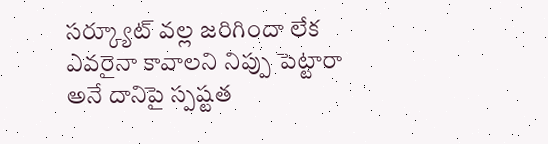సర్క్యూట్ వల్ల జరిగిందా లేక ఎవరైనా కావాలని నిప్పు పెట్టారా అనే దానిపై స్పష్టత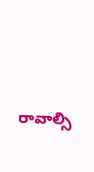రావాల్సి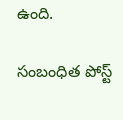ఉంది.

సంబంధిత పోస్ట్